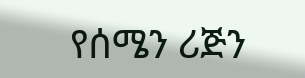የሰሜን ሪጅን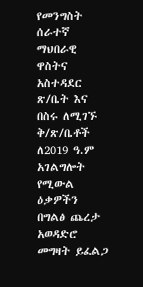የመንግስት ሰራተኛ ማህበራዊ ዋስትና አስተዳደር ጽ/ቤት እና በስሩ ለሚገኙ ቅ/ጽ/ቤቶች ለ2019 ዓ.ም አገልግሎት የሚውል ዕቃዎችን በግልፅ ጨረታ አወዳድሮ መግዛት ይፈልጋ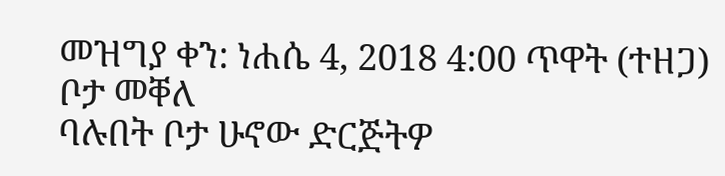መዝግያ ቀን: ነሐሴ 4, 2018 4:00 ጥዋት (ተዘጋ)
ቦታ መቐለ
ባሉበት ቦታ ሁኖው ድርጅትዎ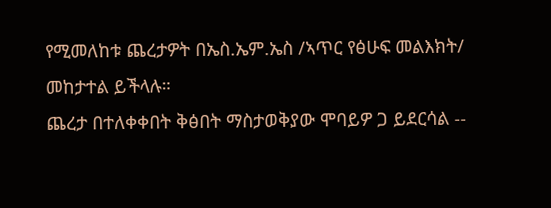የሚመለከቱ ጨረታዎት በኤስ.ኤም.ኤስ /ኣጥር የፅሁፍ መልእክት/ መከታተል ይችላሉ።
ጨረታ በተለቀቀበት ቅፅበት ማስታወቅያው ሞባይዎ ጋ ይደርሳል --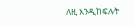ለዚ እንዲከፍሉት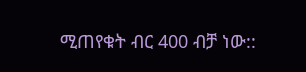ሚጠየቁት ብር 400 ብቻ ነው::